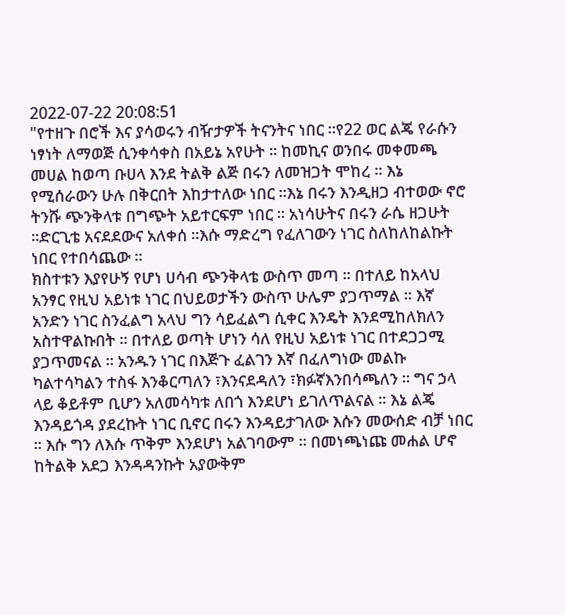2022-07-22 20:08:51
"የተዘጉ በሮች እና ያሳወሩን ብዥታዎች ትናንትና ነበር ።የ22 ወር ልጄ የራሱን ነፃነት ለማወጅ ሲንቀሳቀስ በአይኔ አየሁት ። ከመኪና ወንበሩ መቀመጫ መሀል ከወጣ ቡሀላ እንደ ትልቅ ልጅ በሩን ለመዝጋት ሞከረ ። እኔ የሚሰራውን ሁሉ በቅርበት እከታተለው ነበር ።እኔ በሩን እንዲዘጋ ብተወው ኖሮ ትንሹ ጭንቅላቱ በግጭት አይተርፍም ነበር ። አነሳሁትና በሩን ራሴ ዘጋሁት ።ድርጊቴ አናደደውና አለቀሰ ።እሱ ማድረግ የፈለገውን ነገር ስለከለከልኩት ነበር የተበሳጨው ።
ክስተቱን እያየሁኝ የሆነ ሀሳብ ጭንቅላቴ ውስጥ መጣ ። በተለይ ከአላህ አንፃር የዚህ አይነቱ ነገር በህይወታችን ውስጥ ሁሌም ያጋጥማል ። እኛ አንድን ነገር ስንፈልግ አላህ ግን ሳይፈልግ ሲቀር እንዴት እንደሚከለክለን አስተዋልኩበት ። በተለይ ወጣት ሆነን ሳለ የዚህ አይነቱ ነገር በተደጋጋሚ ያጋጥመናል ። አንዱን ነገር በእጅጉ ፈልገን እኛ በፈለግነው መልኩ ካልተሳካልን ተስፋ እንቆርጣለን ፣እንናደዳለን ፣ክፉኛእንበሳጫለን ። ግና ኃላ ላይ ቆይቶም ቢሆን አለመሳካቱ ለበጎ እንደሆነ ይገለጥልናል ። እኔ ልጄ እንዳይጎዳ ያደረኩት ነገር ቢኖር በሩን እንዳይታገለው እሱን መውሰድ ብቻ ነበር ። እሱ ግን ለእሱ ጥቅም እንደሆነ አልገባውም ። በመነጫነጩ መሐል ሆኖ ከትልቅ አደጋ እንዳዳንኩት አያውቅም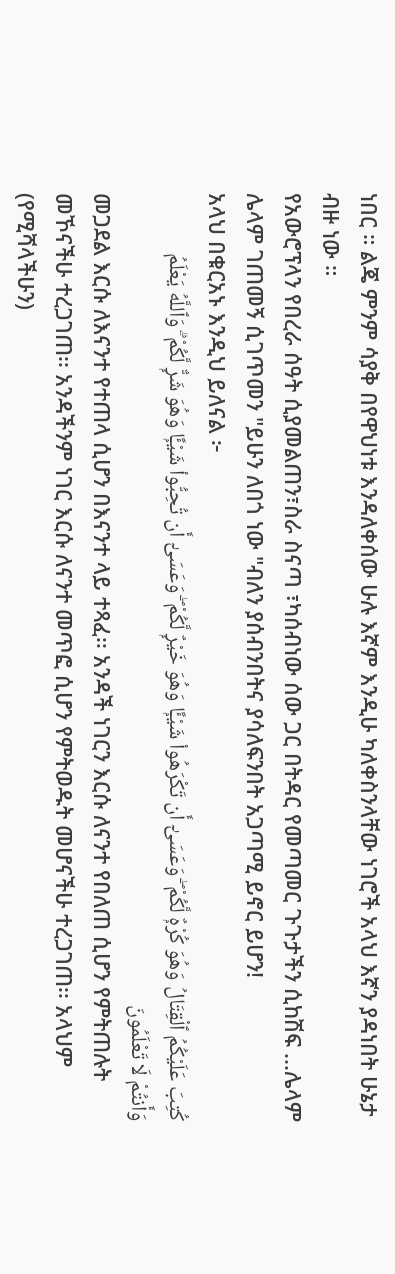ነበር ። ልጄ ምንም ሳያቅ በየዋህነቱ እንዳለቀሰው ሁሉ እኛም እንዲሁ ካለቀስንላቸው ነገሮች አላህ እኛን ያዳነበት ሁኔታ ብዙ ነው ።
የአውሮፕላን የበረራ ሰዓት ሲያመልጠን፣ስራ ስናጣ ፣ካሰብነው ሰው ጋር በትዳር የመጣመር ጉጉታችን ሲከሽፍ ...ሌላም ሌላም ገጠመኝ ሲገጥመን "ይሁን ለበጎ ነው "ብለን ያሰብንበትና ያሳለፍንበት አጋጣሚ ይኖር ይሆን!
አላህ በቁርአኑ እንዲህ ይለናል ፦
كُتِبَ عَلَيْكُمُ ٱلْقِتَالُ وَهُوَ كُرْهٌۭ لَّكُمْ ۖ وَعَسَىٰٓ أَن تَكْرَهُوا۟ شَيْـًۭٔا وَهُوَ خَيْرٌۭ لَّكُمْ ۖ وَعَسَىٰٓ أَن تُحِبُّوا۟ شَيْـًۭٔا وَهُوَ شَرٌّۭ لَّكُمْ ۗ وَٱللَّهُ يَعْلَمُ وَأَنتُمْ لَا تَعْلَمُونَ
መጋደል እርሱ ለእናንተ የተጠላ ሲሆን በእናንተ ላይ ተጻፈ፡፡ አንዳች ነገርን እርሱ ለናንተ የበለጠ ሲሆን የምትጠሉት መኾናችሁ ተረጋገጠ፡፡ አንዳችንም ነገር እርሱ ለናንተ መጥፎ ሲሆን የምትወዱት መሆናችሁ ተረጋገጠ፡፡ አላህም (የሚሻላችሁን)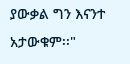ያውቃል ግን እናንተ አታውቁም፡፡"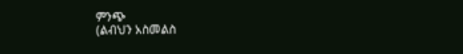ምንጭ
(ልብህን አስመልስ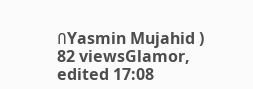በYasmin Mujahid )
82 viewsGlamor, edited 17:08